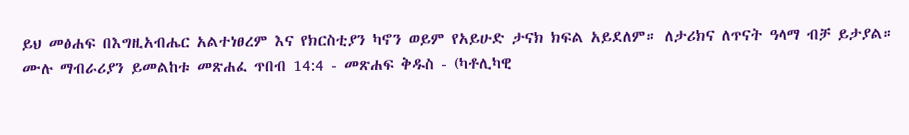ይህ መፅሐፍ በእግዚአብሔር አልተነፀረም እና የክርስቲያን ካኖን ወይም የአይሁድ ታናክ ክፍል አይደለም። ለታሪክና ለጥናት ዓላማ ብቻ ይታያል። ሙሉ ማብራሪያን ይመልከቱ መጽሐፈ ጥበብ 14:4 - መጽሐፍ ቅዱስ - (ካቶሊካዊ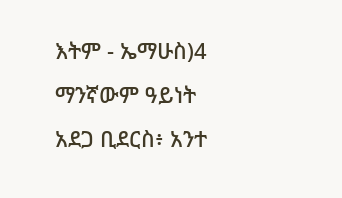እትም - ኤማሁስ)4 ማንኛውም ዓይነት አደጋ ቢደርስ፥ አንተ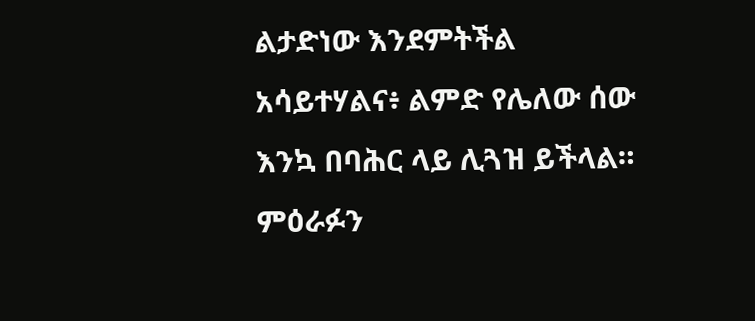ልታድነው እንደምትችል አሳይተሃልና፥ ልምድ የሌለው ሰው እንኳ በባሕር ላይ ሊጓዝ ይችላል። ምዕራፉን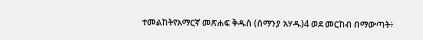ተመልከትየአማርኛ መጽሐፍ ቅዱስ (ሰማንያ አሃዱ)4 ወደ መርከብ በማውጣት፥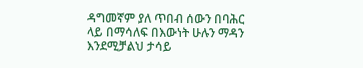ዳግመኛም ያለ ጥበብ ሰውን በባሕር ላይ በማሳለፍ በእውነት ሁሉን ማዳን እንደሚቻልህ ታሳይ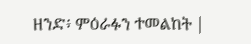ዘንድ፥ ምዕራፉን ተመልከት |